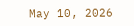May 10, 2026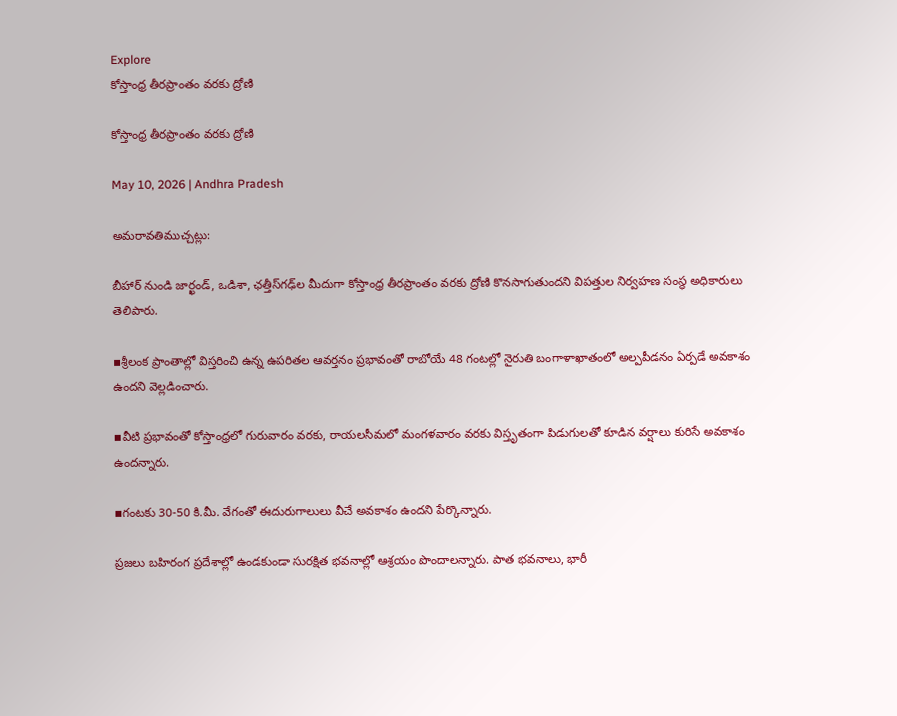Explore
కోస్తాంధ్ర తీరప్రాంతం వరకు ద్రోణి

కోస్తాంధ్ర తీరప్రాంతం వరకు ద్రోణి

May 10, 2026 | Andhra Pradesh

అమరావతిముచ్చట్లు:

బీహార్ నుండి జార్ఖండ్, ఒడిశా, ఛత్తీస్‌గఢ్‌ల మీదుగా కోస్తాంధ్ర తీరప్రాంతం వరకు ద్రోణి కొనసాగుతుందని విపత్తుల నిర్వహణ సంస్థ అధికారులు తెలిపారు.

▪శ్రీలంక ప్రాంతాల్లో విస్తరించి ఉన్న ఉపరితల ఆవర్తనం ప్రభావంతో రాబోయే 48 గంటల్లో నైరుతి బంగాళాఖాతంలో అల్పపీడనం ఏర్పడే అవకాశం ఉందని వెల్లడించారు.

▪వీటి ప్రభావంతో కోస్తాంధ్రలో గురువారం వరకు, రాయలసీమలో మంగళవారం వరకు విస్తృతంగా పిడుగులతో కూడిన వర్షాలు కురిసే అవకాశం ఉందన్నారు.

▪గంటకు 30-50 కి.మీ. వేగంతో ఈదురుగాలులు వీచే అవకాశం ఉందని పేర్కొన్నారు.

ప్రజలు బహిరంగ ప్రదేశాల్లో ఉండకుండా సురక్షిత భవనాల్లో ఆశ్రయం పొందాలన్నారు. పాత భవనాలు, భారీ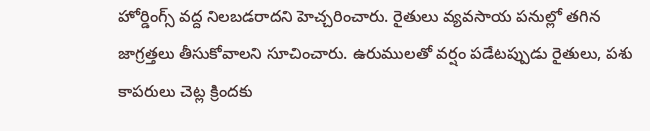హోర్డింగ్స్ వద్ద నిలబడరాదని హెచ్చరించారు. రైతులు వ్యవసాయ పనుల్లో తగిన జాగ్రత్తలు తీసుకోవాలని సూచించారు. ఉరుములతో వర్షం పడేటప్పుడు రైతులు, పశు కాపరులు చెట్ల క్రిందకు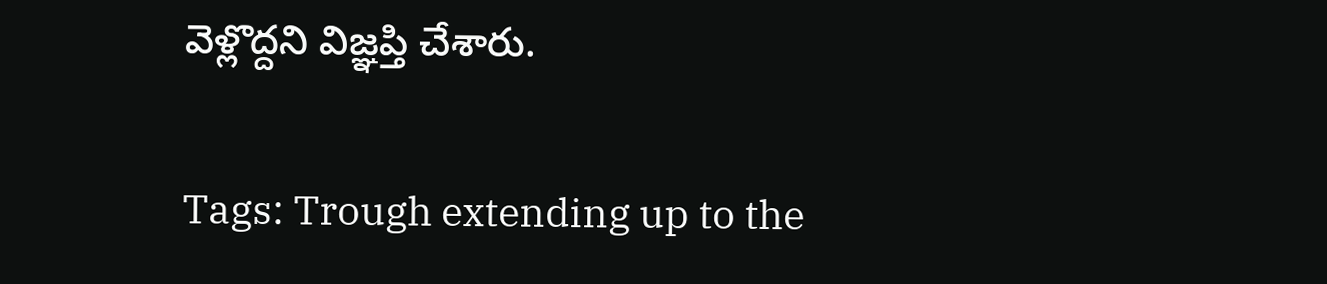వెళ్లొద్దని విజ్ఞప్తి చేశారు.

Tags: Trough extending up to the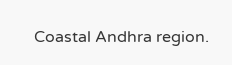Coastal Andhra region.